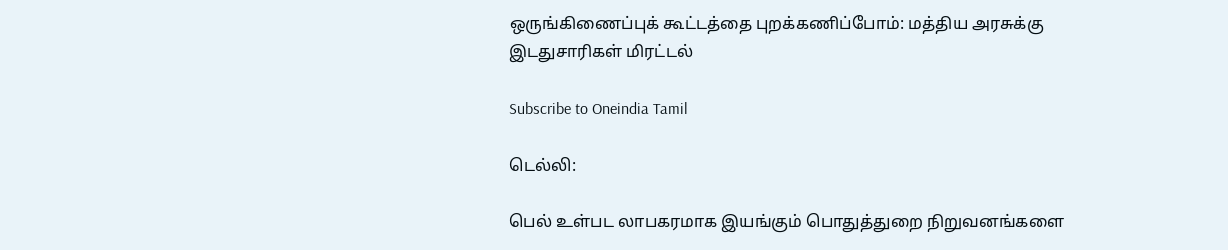ஒருங்கிணைப்புக் கூட்டத்தை புறக்கணிப்போம்: மத்திய அரசுக்கு இடதுசாரிகள் மிரட்டல்

Subscribe to Oneindia Tamil

டெல்லி:

பெல் உள்பட லாபகரமாக இயங்கும் பொதுத்துறை நிறுவனங்களை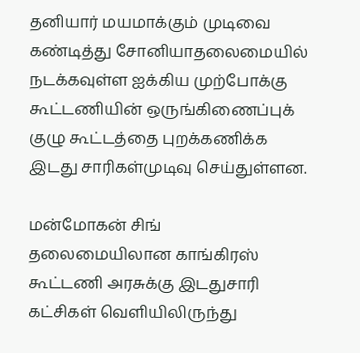தனியார் மயமாக்கும் முடிவை கண்டித்து சோனியாதலைமையில் நடக்கவுள்ள ஐக்கிய முற்போக்கு கூட்டணியின் ஒருங்கிணைப்புக் குழு கூட்டத்தை புறக்கணிக்க இடது சாரிகள்முடிவு செய்துள்ளன.

மன்மோகன் சிங் தலைமையிலான காங்கிரஸ் கூட்டணி அரசுக்கு இடதுசாரி கட்சிகள் வெளியிலிருந்து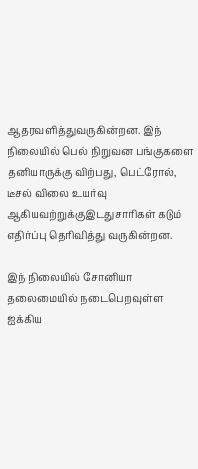ஆதரவளித்துவருகின்றன. இந் நிலையில் பெல் நிறுவன பங்குகளை தனியாருக்கு விற்பது, பெட்ரோல், டீசல் விலை உயர்வு ஆகியவற்றுக்குஇடதுசாரிகள் கடும் எதிர்ப்பு தெரிவித்து வருகின்றன.

இந் நிலையில் சோனியா தலைமையில் நடைபெறவுள்ள ஐக்கிய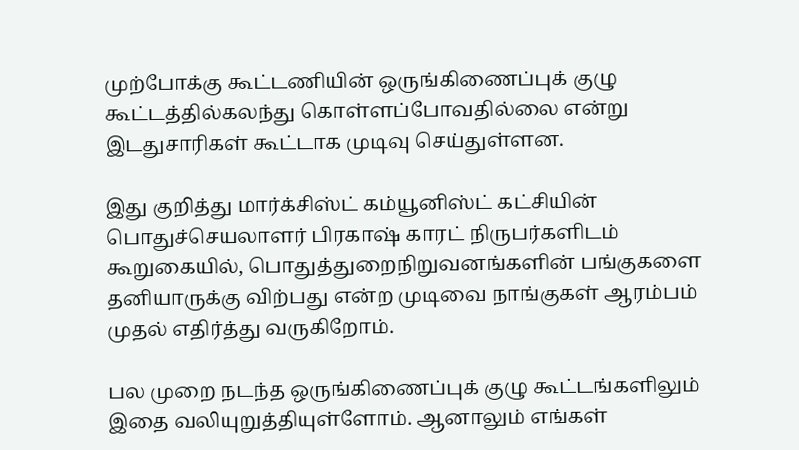முற்போக்கு கூட்டணியின் ஒருங்கிணைப்புக் குழு கூட்டத்தில்கலந்து கொள்ளப்போவதில்லை என்று இடதுசாரிகள் கூட்டாக முடிவு செய்துள்ளன.

இது குறித்து மார்க்சிஸ்ட் கம்யூனிஸ்ட் கட்சியின் பொதுச்செயலாளர் பிரகாஷ் காரட் நிருபர்களிடம் கூறுகையில், பொதுத்துறைநிறுவனங்களின் பங்குகளை தனியாருக்கு விற்பது என்ற முடிவை நாங்குகள் ஆரம்பம் முதல் எதிர்த்து வருகிறோம்.

பல முறை நடந்த ஒருங்கிணைப்புக் குழு கூட்டங்களிலும் இதை வலியுறுத்தியுள்ளோம். ஆனாலும் எங்கள்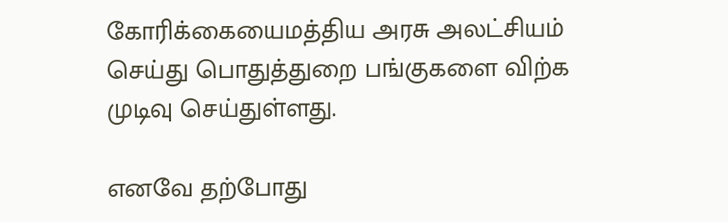கோரிக்கையைமத்திய அரசு அலட்சியம் செய்து பொதுத்துறை பங்குகளை விற்க முடிவு செய்துள்ளது.

எனவே தற்போது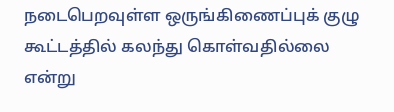நடைபெறவுள்ள ஒருங்கிணைப்புக் குழு கூட்டத்தில் கலந்து கொள்வதில்லை என்று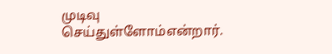முடிவு செய்துள்ளோம்என்றார்.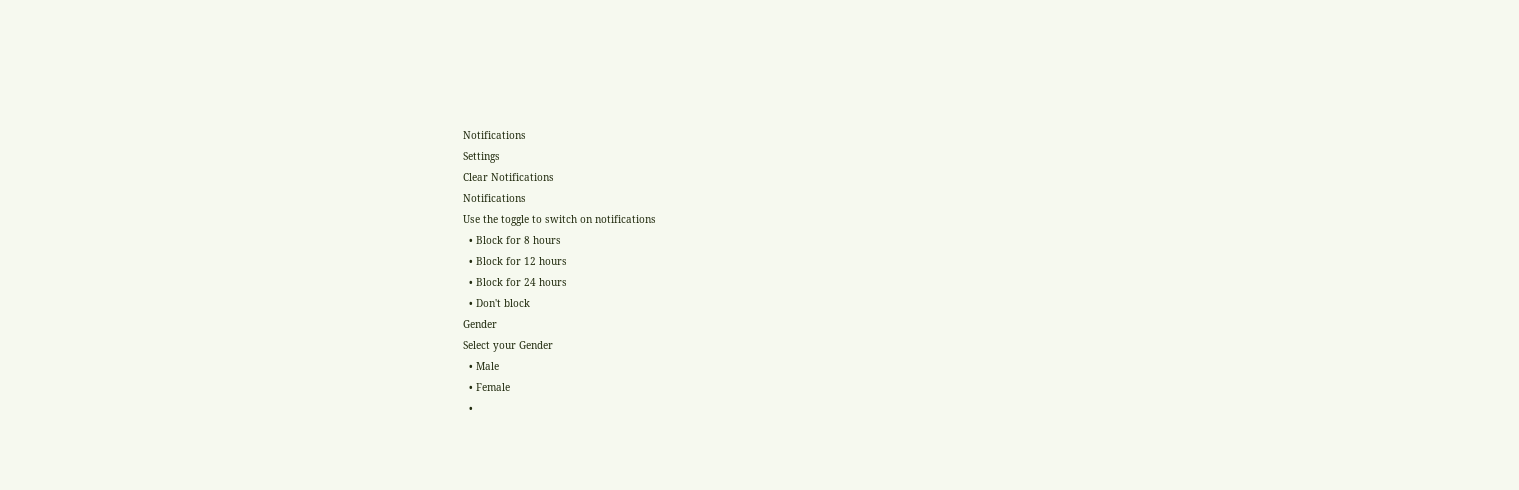Notifications
Settings
Clear Notifications
Notifications
Use the toggle to switch on notifications
  • Block for 8 hours
  • Block for 12 hours
  • Block for 24 hours
  • Don't block
Gender
Select your Gender
  • Male
  • Female
  •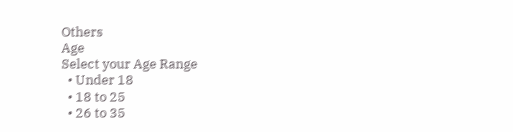Others
Age
Select your Age Range
  • Under 18
  • 18 to 25
  • 26 to 35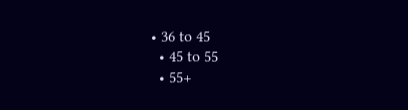• 36 to 45
  • 45 to 55
  • 55+